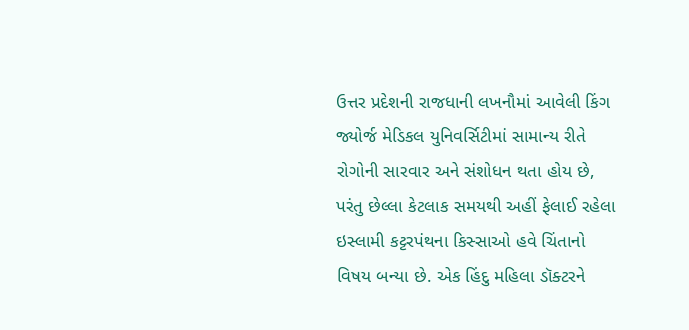ઉત્તર પ્રદેશની રાજધાની લખનૌમાં આવેલી કિંગ જ્યોર્જ મેડિકલ યુનિવર્સિટીમાં સામાન્ય રીતે રોગોની સારવાર અને સંશોધન થતા હોય છે, પરંતુ છેલ્લા કેટલાક સમયથી અહીં ફેલાઈ રહેલા ઇસ્લામી કટ્ટરપંથના કિસ્સાઓ હવે ચિંતાનો વિષય બન્યા છે. એક હિંદુ મહિલા ડૉક્ટરને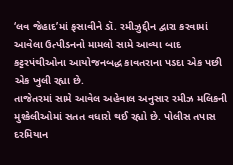‘લવ જેહાદ’માં ફસાવીને ડૉ. રમીઝુદ્દીન દ્વારા કરવામાં આવેલા ઉત્પીડનનો મામલો સામે આવ્યા બાદ કટ્ટરપંથીઓના આયોજનબદ્ધ કાવતરાના પડદા એક પછી એક ખુલી રહ્યા છે.
તાજેતરમાં સામે આવેલ અહેવાલ અનુસાર રમીઝ મલિકની મુશ્કેલીઓમાં સતત વધારો થઈ રહ્યો છે. પોલીસ તપાસ દરમિયાન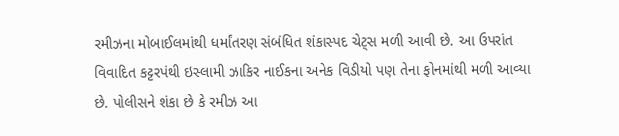રમીઝના મોબાઈલમાંથી ધર્માંતરણ સંબંધિત શંકાસ્પદ ચેટ્સ મળી આવી છે. આ ઉપરાંત વિવાદિત કટ્ટરપંથી ઇસ્લામી ઝાકિર નાઈકના અનેક વિડીયો પણ તેના ફોનમાંથી મળી આવ્યા છે. પોલીસને શંકા છે કે રમીઝ આ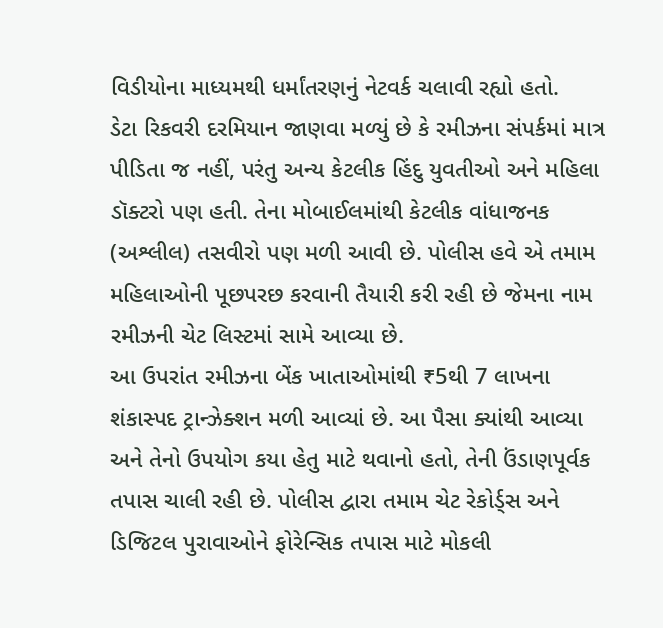વિડીયોના માધ્યમથી ધર્માંતરણનું નેટવર્ક ચલાવી રહ્યો હતો.
ડેટા રિકવરી દરમિયાન જાણવા મળ્યું છે કે રમીઝના સંપર્કમાં માત્ર પીડિતા જ નહીં, પરંતુ અન્ય કેટલીક હિંદુ યુવતીઓ અને મહિલા ડૉક્ટરો પણ હતી. તેના મોબાઈલમાંથી કેટલીક વાંધાજનક (અશ્લીલ) તસવીરો પણ મળી આવી છે. પોલીસ હવે એ તમામ મહિલાઓની પૂછપરછ કરવાની તૈયારી કરી રહી છે જેમના નામ રમીઝની ચેટ લિસ્ટમાં સામે આવ્યા છે.
આ ઉપરાંત રમીઝના બેંક ખાતાઓમાંથી ₹5થી 7 લાખના શંકાસ્પદ ટ્રાન્ઝેક્શન મળી આવ્યાં છે. આ પૈસા ક્યાંથી આવ્યા અને તેનો ઉપયોગ કયા હેતુ માટે થવાનો હતો, તેની ઉંડાણપૂર્વક તપાસ ચાલી રહી છે. પોલીસ દ્વારા તમામ ચેટ રેકોર્ડ્સ અને ડિજિટલ પુરાવાઓને ફોરેન્સિક તપાસ માટે મોકલી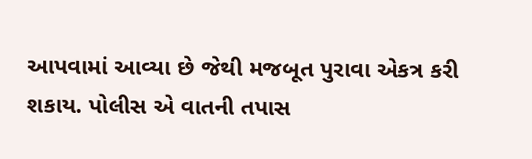આપવામાં આવ્યા છે જેથી મજબૂત પુરાવા એકત્ર કરી શકાય. પોલીસ એ વાતની તપાસ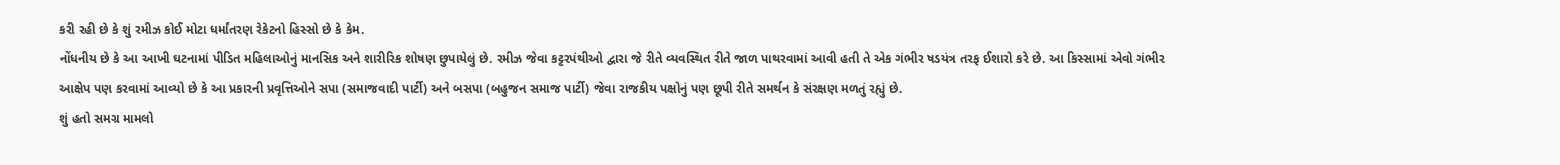કરી રહી છે કે શું રમીઝ કોઈ મોટા ધર્માંતરણ રેકેટનો હિસ્સો છે કે કેમ.
નોંધનીય છે કે આ આખી ઘટનામાં પીડિત મહિલાઓનું માનસિક અને શારીરિક શોષણ છુપાયેલું છે. રમીઝ જેવા કટ્ટરપંથીઓ દ્વારા જે રીતે વ્યવસ્થિત રીતે જાળ પાથરવામાં આવી હતી તે એક ગંભીર ષડયંત્ર તરફ ઈશારો કરે છે. આ કિસ્સામાં એવો ગંભીર આક્ષેપ પણ કરવામાં આવ્યો છે કે આ પ્રકારની પ્રવૃત્તિઓને સપા (સમાજવાદી પાર્ટી) અને બસપા (બહુજન સમાજ પાર્ટી) જેવા રાજકીય પક્ષોનું પણ છૂપી રીતે સમર્થન કે સંરક્ષણ મળતું રહ્યું છે.
શું હતો સમગ્ર મામલો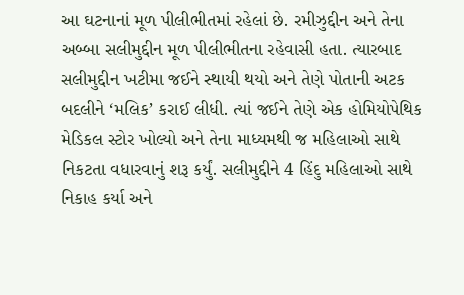આ ઘટનાનાં મૂળ પીલીભીતમાં રહેલાં છે. રમીઝુદ્દીન અને તેના અબ્બા સલીમુદ્દીન મૂળ પીલીભીતના રહેવાસી હતા. ત્યારબાદ સલીમુદ્દીન ખટીમા જઈને સ્થાયી થયો અને તેણે પોતાની અટક બદલીને ‘મલિક’ કરાઈ લીધી. ત્યાં જઈને તેણે એક હોમિયોપેથિક મેડિકલ સ્ટોર ખોલ્યો અને તેના માધ્યમથી જ મહિલાઓ સાથે નિકટતા વધારવાનું શરૂ કર્યું. સલીમુદ્દીને 4 હિંદુ મહિલાઓ સાથે નિકાહ કર્યા અને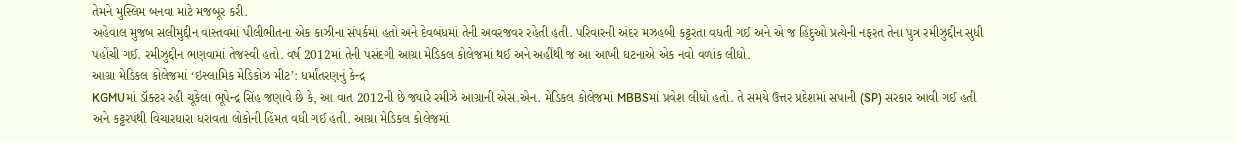તેમને મુસ્લિમ બનવા માટે મજબૂર કરી.
અહેવાલ મુજબ સલીમુદ્દીન વાસ્તવમાં પીલીભીતના એક કાઝીના સંપર્કમાં હતો અને દેવબંધમાં તેની અવરજવર રહેતી હતી. પરિવારની અંદર મઝહબી કટ્ટરતા વધતી ગઈ અને એ જ હિંદુઓ પ્રત્યેની નફરત તેના પુત્ર રમીઝુદ્દીન સુધી પહોંચી ગઈ. રમીઝુદ્દીન ભણવામાં તેજસ્વી હતો. વર્ષ 2012માં તેની પસંદગી આગ્રા મેડિકલ કોલેજમાં થઈ અને અહીંથી જ આ આખી ઘટનાએ એક નવો વળાંક લીધો.
આગ્રા મેડિકલ કોલેજમાં ‘ઇસ્લામિક મેડિકોઝ મીટ’: ધર્માંતરણનું કેન્દ્ર
KGMUમાં ડૉક્ટર રહી ચૂકેલા ભૂપેન્દ્ર સિંહ જણાવે છે કે, આ વાત 2012ની છે જ્યારે રમીઝે આગ્રાની એસ.એન. મેડિકલ કોલેજમાં MBBSમાં પ્રવેશ લીધો હતો. તે સમયે ઉત્તર પ્રદેશમાં સપાની (SP) સરકાર આવી ગઈ હતી અને કટ્ટરપંથી વિચારધારા ધરાવતા લોકોની હિંમત વધી ગઈ હતી. આગ્રા મેડિકલ કોલેજમાં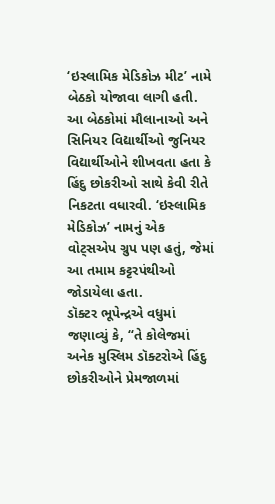‘ઇસ્લામિક મેડિકોઝ મીટ’ નામે બેઠકો યોજાવા લાગી હતી. આ બેઠકોમાં મૌલાનાઓ અને સિનિયર વિદ્યાર્થીઓ જુનિયર વિદ્યાર્થીઓને શીખવતા હતા કે હિંદુ છોકરીઓ સાથે કેવી રીતે નિકટતા વધારવી. ‘ઇસ્લામિક મેડિકોઝ’ નામનું એક વોટ્સએપ ગ્રુપ પણ હતું, જેમાં આ તમામ કટ્ટરપંથીઓ જોડાયેલા હતા.
ડૉક્ટર ભૂપેન્દ્રએ વધુમાં જણાવ્યું કે, “તે કોલેજમાં અનેક મુસ્લિમ ડૉક્ટરોએ હિંદુ છોકરીઓને પ્રેમજાળમાં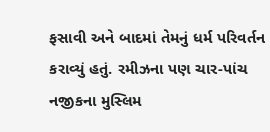ફસાવી અને બાદમાં તેમનું ધર્મ પરિવર્તન કરાવ્યું હતું. રમીઝના પણ ચાર-પાંચ નજીકના મુસ્લિમ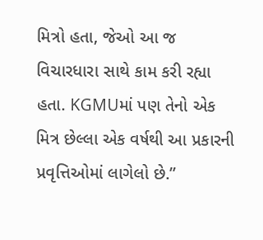મિત્રો હતા, જેઓ આ જ વિચારધારા સાથે કામ કરી રહ્યા હતા. KGMUમાં પણ તેનો એક મિત્ર છેલ્લા એક વર્ષથી આ પ્રકારની પ્રવૃત્તિઓમાં લાગેલો છે.”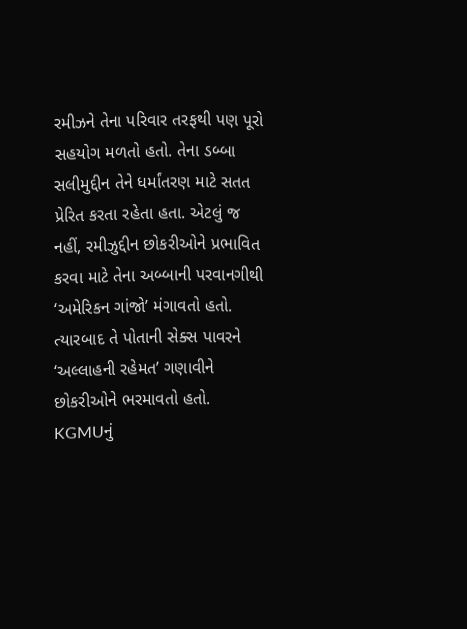રમીઝને તેના પરિવાર તરફથી પણ પૂરો સહયોગ મળતો હતો. તેના ડબ્બા સલીમુદ્દીન તેને ધર્માંતરણ માટે સતત પ્રેરિત કરતા રહેતા હતા. એટલું જ નહીં, રમીઝુદ્દીન છોકરીઓને પ્રભાવિત કરવા માટે તેના અબ્બાની પરવાનગીથી ‘અમેરિકન ગાંજો’ મંગાવતો હતો. ત્યારબાદ તે પોતાની સેક્સ પાવરને ‘અલ્લાહની રહેમત’ ગણાવીને છોકરીઓને ભરમાવતો હતો.
KGMUનું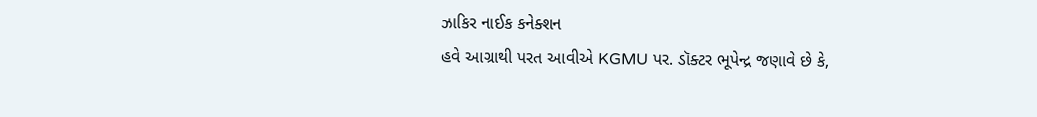ઝાકિર નાઈક કનેક્શન
હવે આગ્રાથી પરત આવીએ KGMU પર. ડૉક્ટર ભૂપેન્દ્ર જણાવે છે કે,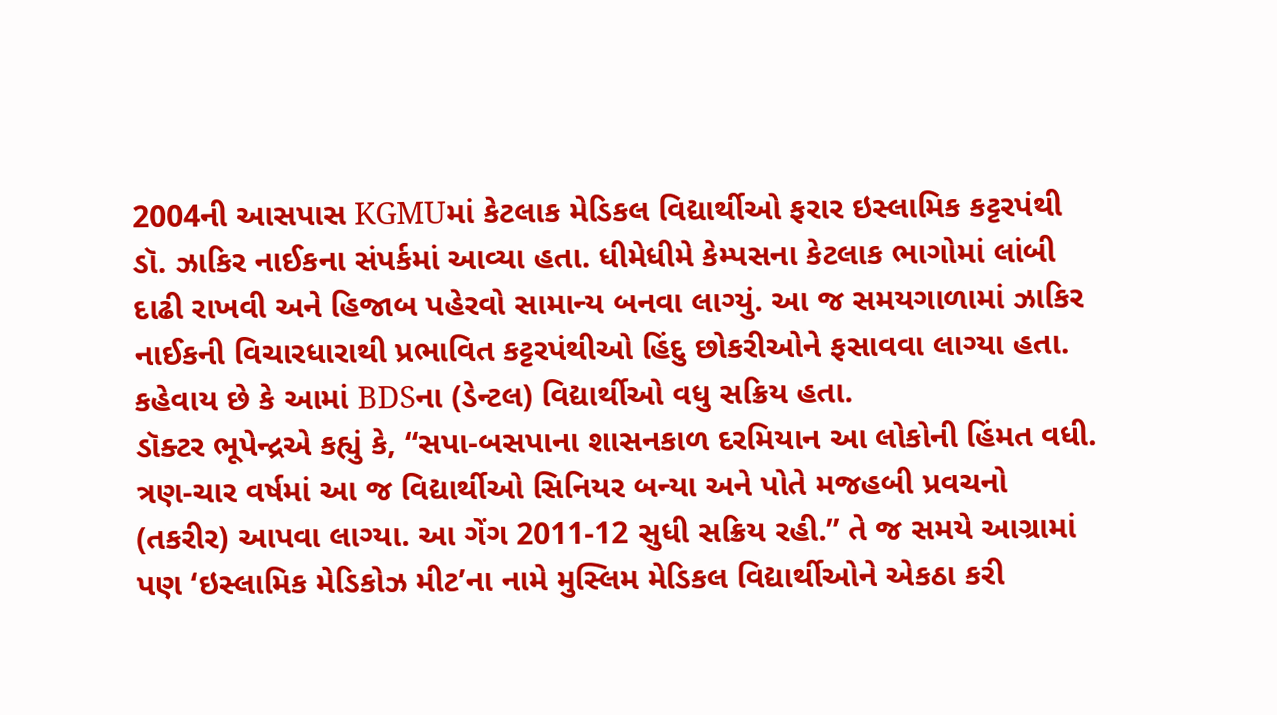2004ની આસપાસ KGMUમાં કેટલાક મેડિકલ વિદ્યાર્થીઓ ફરાર ઇસ્લામિક કટ્ટરપંથી ડૉ. ઝાકિર નાઈકના સંપર્કમાં આવ્યા હતા. ધીમેધીમે કેમ્પસના કેટલાક ભાગોમાં લાંબી દાઢી રાખવી અને હિજાબ પહેરવો સામાન્ય બનવા લાગ્યું. આ જ સમયગાળામાં ઝાકિર નાઈકની વિચારધારાથી પ્રભાવિત કટ્ટરપંથીઓ હિંદુ છોકરીઓને ફસાવવા લાગ્યા હતા. કહેવાય છે કે આમાં BDSના (ડેન્ટલ) વિદ્યાર્થીઓ વધુ સક્રિય હતા.
ડૉક્ટર ભૂપેન્દ્રએ કહ્યું કે, “સપા-બસપાના શાસનકાળ દરમિયાન આ લોકોની હિંમત વધી. ત્રણ-ચાર વર્ષમાં આ જ વિદ્યાર્થીઓ સિનિયર બન્યા અને પોતે મજહબી પ્રવચનો (તકરીર) આપવા લાગ્યા. આ ગેંગ 2011-12 સુધી સક્રિય રહી.” તે જ સમયે આગ્રામાં પણ ‘ઇસ્લામિક મેડિકોઝ મીટ’ના નામે મુસ્લિમ મેડિકલ વિદ્યાર્થીઓને એકઠા કરી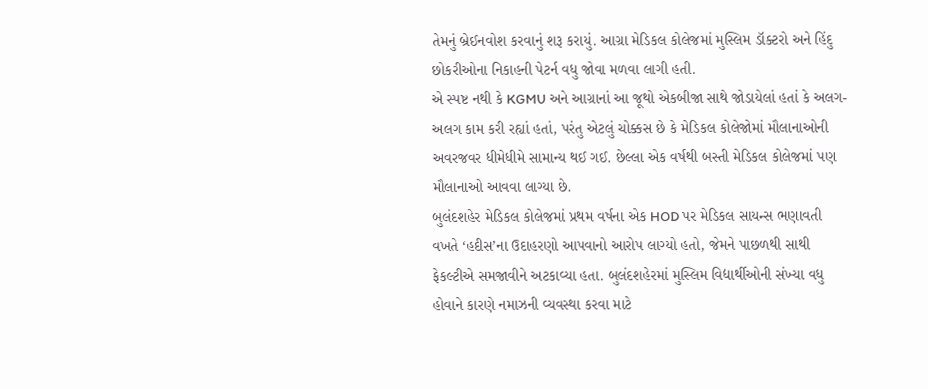તેમનું બ્રેઈનવોશ કરવાનું શરૂ કરાયું. આગ્રા મેડિકલ કોલેજમાં મુસ્લિમ ડૉક્ટરો અને હિંદુ છોકરીઓના નિકાહની પેટર્ન વધુ જોવા મળવા લાગી હતી.
એ સ્પષ્ટ નથી કે KGMU અને આગ્રાનાં આ જૂથો એકબીજા સાથે જોડાયેલાં હતાં કે અલગ-અલગ કામ કરી રહ્યાં હતાં, પરંતુ એટલું ચોક્કસ છે કે મેડિકલ કોલેજોમાં મૌલાનાઓની અવરજવર ધીમેધીમે સામાન્ય થઈ ગઈ. છેલ્લા એક વર્ષથી બસ્તી મેડિકલ કોલેજમાં પણ મૌલાનાઓ આવવા લાગ્યા છે.
બુલંદશહેર મેડિકલ કોલેજમાં પ્રથમ વર્ષના એક HOD પર મેડિકલ સાયન્સ ભણાવતી વખતે ‘હદીસ’ના ઉદાહરણો આપવાનો આરોપ લાગ્યો હતો, જેમને પાછળથી સાથી ફેકલ્ટીએ સમજાવીને અટકાવ્યા હતા. બુલંદશહેરમાં મુસ્લિમ વિદ્યાર્થીઓની સંખ્યા વધુ હોવાને કારણે નમાઝની વ્યવસ્થા કરવા માટે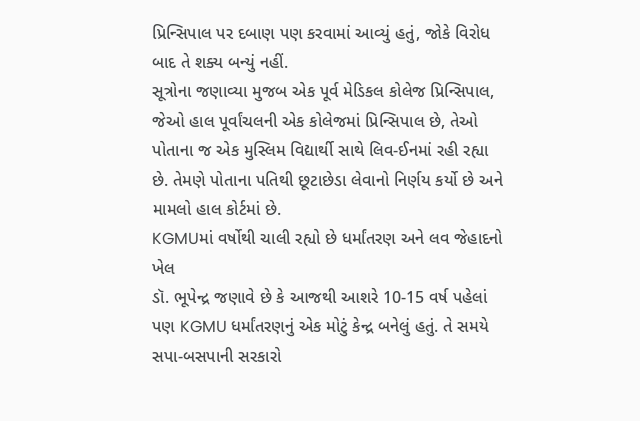પ્રિન્સિપાલ પર દબાણ પણ કરવામાં આવ્યું હતું, જોકે વિરોધ બાદ તે શક્ય બન્યું નહીં.
સૂત્રોના જણાવ્યા મુજબ એક પૂર્વ મેડિકલ કોલેજ પ્રિન્સિપાલ, જેઓ હાલ પૂર્વાંચલની એક કોલેજમાં પ્રિન્સિપાલ છે, તેઓ પોતાના જ એક મુસ્લિમ વિદ્યાર્થી સાથે લિવ-ઈનમાં રહી રહ્યા છે. તેમણે પોતાના પતિથી છૂટાછેડા લેવાનો નિર્ણય કર્યો છે અને મામલો હાલ કોર્ટમાં છે.
KGMUમાં વર્ષોથી ચાલી રહ્યો છે ધર્માંતરણ અને લવ જેહાદનો ખેલ
ડૉ. ભૂપેન્દ્ર જણાવે છે કે આજથી આશરે 10-15 વર્ષ પહેલાં પણ KGMU ધર્માંતરણનું એક મોટું કેન્દ્ર બનેલું હતું. તે સમયે સપા-બસપાની સરકારો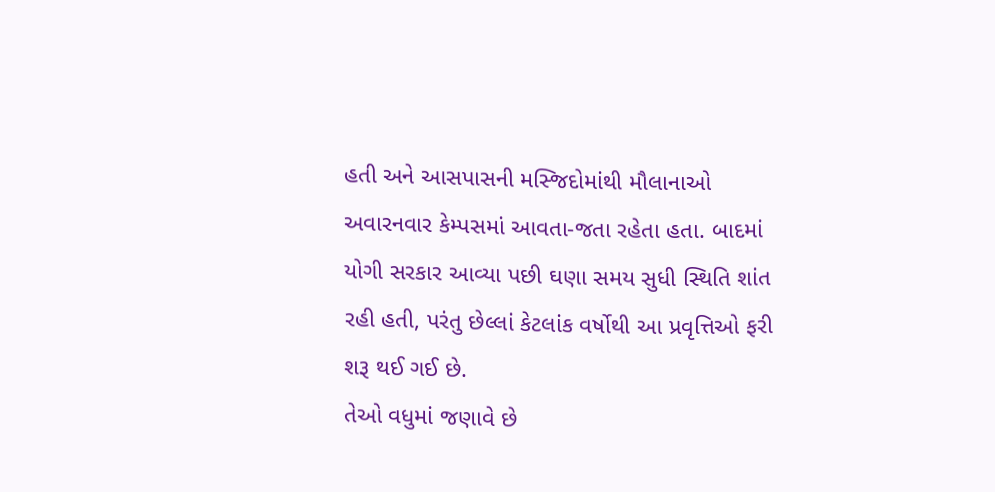હતી અને આસપાસની મસ્જિદોમાંથી મૌલાનાઓ અવારનવાર કેમ્પસમાં આવતા-જતા રહેતા હતા. બાદમાં યોગી સરકાર આવ્યા પછી ઘણા સમય સુધી સ્થિતિ શાંત રહી હતી, પરંતુ છેલ્લાં કેટલાંક વર્ષોથી આ પ્રવૃત્તિઓ ફરી શરૂ થઈ ગઈ છે.
તેઓ વધુમાં જણાવે છે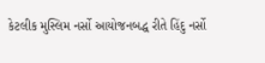કેટલીક મુસ્લિમ નર્સો આયોજનબદ્ધ રીતે હિંદુ નર્સો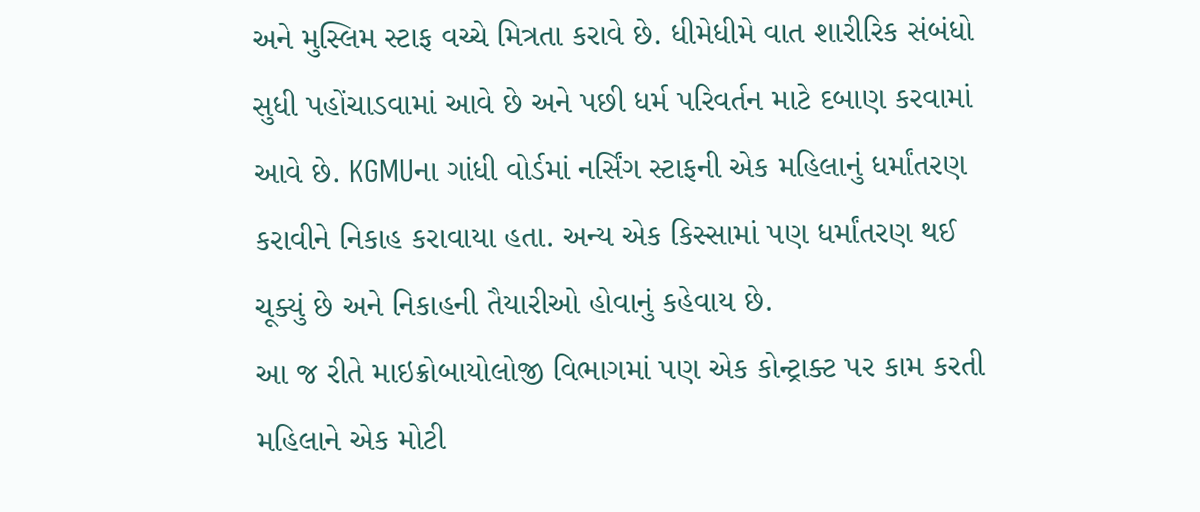અને મુસ્લિમ સ્ટાફ વચ્ચે મિત્રતા કરાવે છે. ધીમેધીમે વાત શારીરિક સંબંધો સુધી પહોંચાડવામાં આવે છે અને પછી ધર્મ પરિવર્તન માટે દબાણ કરવામાં આવે છે. KGMUના ગાંધી વોર્ડમાં નર્સિંગ સ્ટાફની એક મહિલાનું ધર્માંતરણ કરાવીને નિકાહ કરાવાયા હતા. અન્ય એક કિસ્સામાં પણ ધર્માંતરણ થઈ ચૂક્યું છે અને નિકાહની તૈયારીઓ હોવાનું કહેવાય છે.
આ જ રીતે માઇક્રોબાયોલોજી વિભાગમાં પણ એક કોન્ટ્રાક્ટ પર કામ કરતી મહિલાને એક મોટી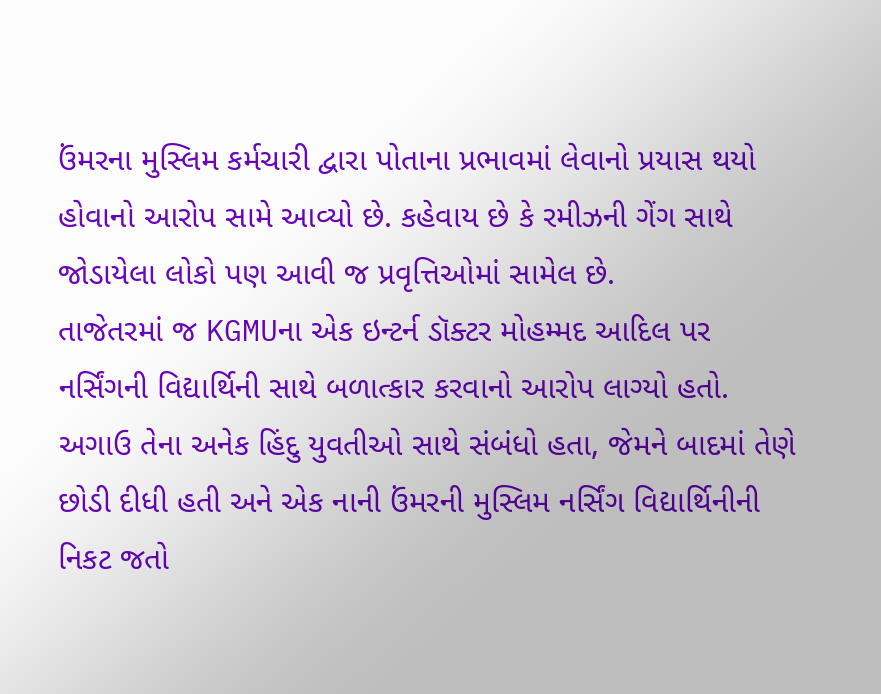ઉંમરના મુસ્લિમ કર્મચારી દ્વારા પોતાના પ્રભાવમાં લેવાનો પ્રયાસ થયો હોવાનો આરોપ સામે આવ્યો છે. કહેવાય છે કે રમીઝની ગેંગ સાથે જોડાયેલા લોકો પણ આવી જ પ્રવૃત્તિઓમાં સામેલ છે.
તાજેતરમાં જ KGMUના એક ઇન્ટર્ન ડૉક્ટર મોહમ્મદ આદિલ પર નર્સિંગની વિદ્યાર્થિની સાથે બળાત્કાર કરવાનો આરોપ લાગ્યો હતો. અગાઉ તેના અનેક હિંદુ યુવતીઓ સાથે સંબંધો હતા, જેમને બાદમાં તેણે છોડી દીધી હતી અને એક નાની ઉંમરની મુસ્લિમ નર્સિંગ વિદ્યાર્થિનીની નિકટ જતો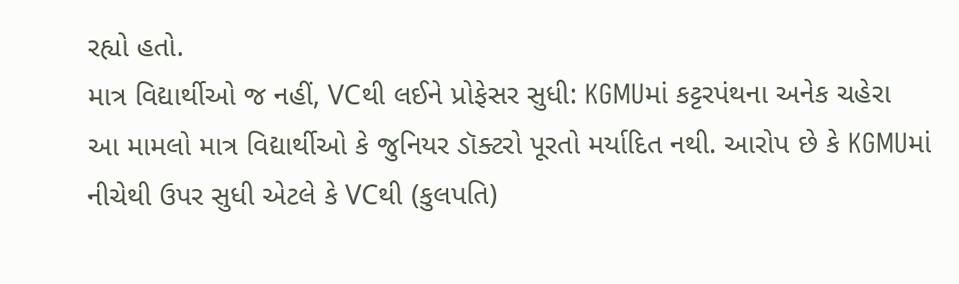રહ્યો હતો.
માત્ર વિદ્યાર્થીઓ જ નહીં, VCથી લઈને પ્રોફેસર સુધી: KGMUમાં કટ્ટરપંથના અનેક ચહેરા
આ મામલો માત્ર વિદ્યાર્થીઓ કે જુનિયર ડૉક્ટરો પૂરતો મર્યાદિત નથી. આરોપ છે કે KGMUમાં નીચેથી ઉપર સુધી એટલે કે VCથી (કુલપતિ)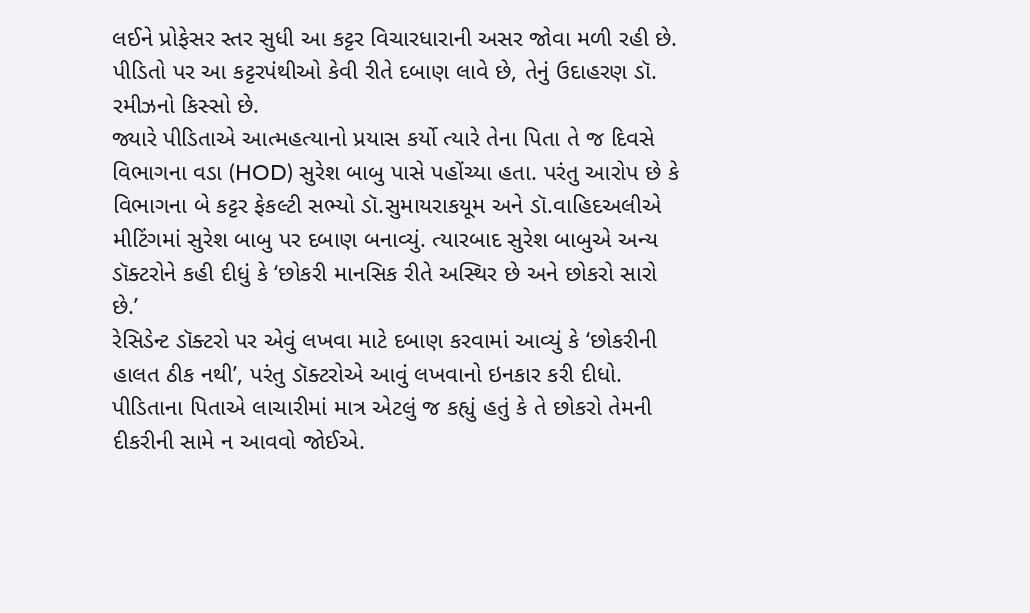લઈને પ્રોફેસર સ્તર સુધી આ કટ્ટર વિચારધારાની અસર જોવા મળી રહી છે. પીડિતો પર આ કટ્ટરપંથીઓ કેવી રીતે દબાણ લાવે છે, તેનું ઉદાહરણ ડૉ. રમીઝનો કિસ્સો છે.
જ્યારે પીડિતાએ આત્મહત્યાનો પ્રયાસ કર્યો ત્યારે તેના પિતા તે જ દિવસે વિભાગના વડા (HOD) સુરેશ બાબુ પાસે પહોંચ્યા હતા. પરંતુ આરોપ છે કે વિભાગના બે કટ્ટર ફેકલ્ટી સભ્યો ડૉ.સુમાયરાકયૂમ અને ડૉ.વાહિદઅલીએ મીટિંગમાં સુરેશ બાબુ પર દબાણ બનાવ્યું. ત્યારબાદ સુરેશ બાબુએ અન્ય ડૉક્ટરોને કહી દીધું કે ‘છોકરી માનસિક રીતે અસ્થિર છે અને છોકરો સારો છે.’
રેસિડેન્ટ ડૉક્ટરો પર એવું લખવા માટે દબાણ કરવામાં આવ્યું કે ‘છોકરીની હાલત ઠીક નથી’, પરંતુ ડૉક્ટરોએ આવું લખવાનો ઇનકાર કરી દીધો. પીડિતાના પિતાએ લાચારીમાં માત્ર એટલું જ કહ્યું હતું કે તે છોકરો તેમની દીકરીની સામે ન આવવો જોઈએ.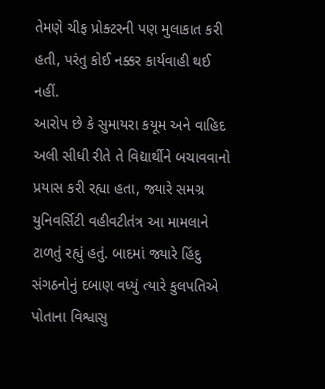તેમણે ચીફ પ્રોક્ટરની પણ મુલાકાત કરી હતી, પરંતુ કોઈ નક્કર કાર્યવાહી થઈ નહીં.
આરોપ છે કે સુમાયરા કયૂમ અને વાહિદ અલી સીધી રીતે તે વિદ્યાર્થીને બચાવવાનો પ્રયાસ કરી રહ્યા હતા, જ્યારે સમગ્ર યુનિવર્સિટી વહીવટીતંત્ર આ મામલાને ટાળતું રહ્યું હતું. બાદમાં જ્યારે હિંદુ સંગઠનોનું દબાણ વધ્યું ત્યારે કુલપતિએ પોતાના વિશ્વાસુ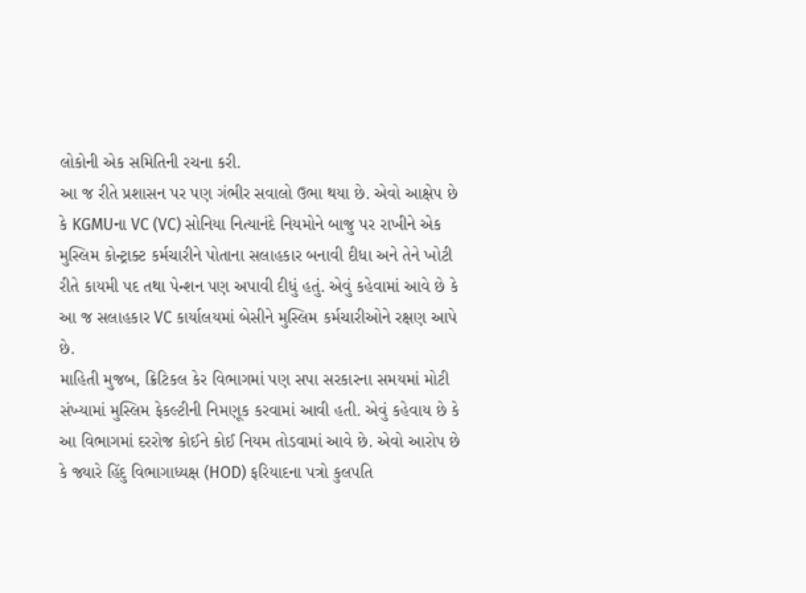લોકોની એક સમિતિની રચના કરી.
આ જ રીતે પ્રશાસન પર પણ ગંભીર સવાલો ઉભા થયા છે. એવો આક્ષેપ છે કે KGMUના VC (VC) સોનિયા નિત્યાનંદે નિયમોને બાજુ પર રાખીને એક મુસ્લિમ કોન્ટ્રાક્ટ કર્મચારીને પોતાના સલાહકાર બનાવી દીધા અને તેને ખોટી રીતે કાયમી પદ તથા પેન્શન પણ અપાવી દીધું હતું. એવું કહેવામાં આવે છે કે આ જ સલાહકાર VC કાર્યાલયમાં બેસીને મુસ્લિમ કર્મચારીઓને રક્ષણ આપે છે.
માહિતી મુજબ, ક્રિટિકલ કેર વિભાગમાં પણ સપા સરકારના સમયમાં મોટી સંખ્યામાં મુસ્લિમ ફેકલ્ટીની નિમણૂક કરવામાં આવી હતી. એવું કહેવાય છે કે આ વિભાગમાં દરરોજ કોઈને કોઈ નિયમ તોડવામાં આવે છે. એવો આરોપ છે કે જ્યારે હિંદુ વિભાગાધ્યક્ષ (HOD) ફરિયાદના પત્રો કુલપતિ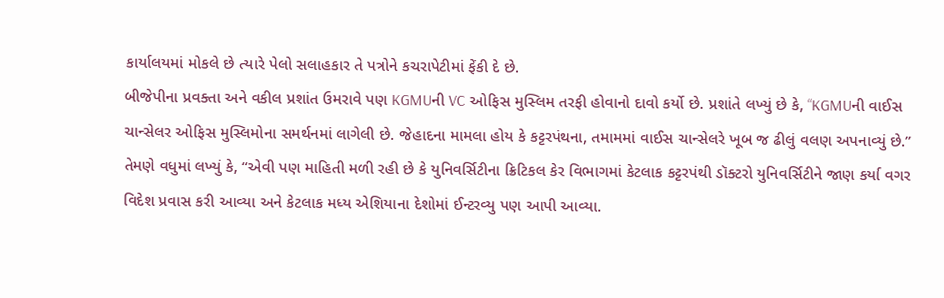કાર્યાલયમાં મોકલે છે ત્યારે પેલો સલાહકાર તે પત્રોને કચરાપેટીમાં ફેંકી દે છે.
બીજેપીના પ્રવક્તા અને વકીલ પ્રશાંત ઉમરાવે પણ KGMUની VC ઓફિસ મુસ્લિમ તરફી હોવાનો દાવો કર્યો છે. પ્રશાંતે લખ્યું છે કે, “KGMUની વાઈસ ચાન્સેલર ઓફિસ મુસ્લિમોના સમર્થનમાં લાગેલી છે. જેહાદના મામલા હોય કે કટ્ટરપંથના, તમામમાં વાઈસ ચાન્સેલરે ખૂબ જ ઢીલું વલણ અપનાવ્યું છે.”
તેમણે વધુમાં લખ્યું કે, “એવી પણ માહિતી મળી રહી છે કે યુનિવર્સિટીના ક્રિટિકલ કેર વિભાગમાં કેટલાક કટ્ટરપંથી ડૉક્ટરો યુનિવર્સિટીને જાણ કર્યા વગર વિદેશ પ્રવાસ કરી આવ્યા અને કેટલાક મધ્ય એશિયાના દેશોમાં ઈન્ટરવ્યુ પણ આપી આવ્યા.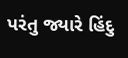પરંતુ જ્યારે હિંદુ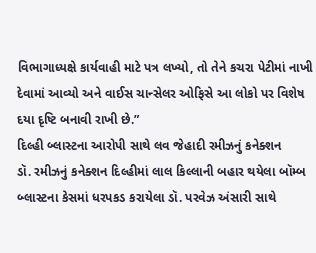વિભાગાધ્યક્ષે કાર્યવાહી માટે પત્ર લખ્યો, તો તેને કચરા પેટીમાં નાખી દેવામાં આવ્યો અને વાઈસ ચાન્સેલર ઓફિસે આ લોકો પર વિશેષ દયા દૃષ્ટિ બનાવી રાખી છે.”
દિલ્હી બ્લાસ્ટના આરોપી સાથે લવ જેહાદી રમીઝનું કનેક્શન
ડૉ. રમીઝનું કનેક્શન દિલ્હીમાં લાલ કિલ્લાની બહાર થયેલા બૉમ્બ બ્લાસ્ટના કેસમાં ધરપકડ કરાયેલા ડૉ. પરવેઝ અંસારી સાથે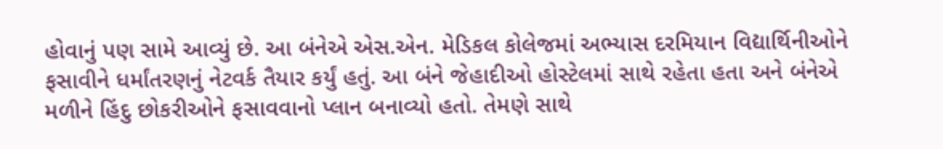હોવાનું પણ સામે આવ્યું છે. આ બંનેએ એસ.એન. મેડિકલ કોલેજમાં અભ્યાસ દરમિયાન વિદ્યાર્થિનીઓને ફસાવીને ધર્માંતરણનું નેટવર્ક તૈયાર કર્યું હતું. આ બંને જેહાદીઓ હોસ્ટેલમાં સાથે રહેતા હતા અને બંનેએ મળીને હિંદુ છોકરીઓને ફસાવવાનો પ્લાન બનાવ્યો હતો. તેમણે સાથે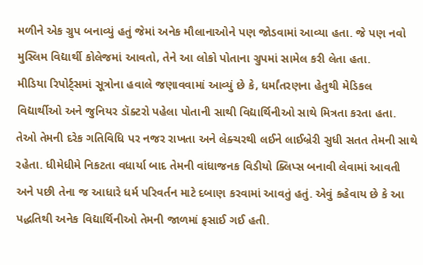મળીને એક ગ્રુપ બનાવ્યું હતું જેમાં અનેક મૌલાનાઓને પણ જોડવામાં આવ્યા હતા. જે પણ નવો મુસ્લિમ વિદ્યાર્થી કોલેજમાં આવતો, તેને આ લોકો પોતાના ગ્રુપમાં સામેલ કરી લેતા હતા.
મીડિયા રિપોર્ટ્સમાં સૂત્રોના હવાલે જણાવવામાં આવ્યું છે કે, ધર્માંતરણના હેતુથી મેડિકલ વિદ્યાર્થીઓ અને જુનિયર ડૉક્ટરો પહેલા પોતાની સાથી વિદ્યાર્થિનીઓ સાથે મિત્રતા કરતા હતા. તેઓ તેમની દરેક ગતિવિધિ પર નજર રાખતા અને લેક્ચરથી લઈને લાઈબ્રેરી સુધી સતત તેમની સાથે રહેતા. ધીમેધીમે નિકટતા વધાર્યા બાદ તેમની વાંધાજનક વિડીયો ક્લિપ્સ બનાવી લેવામાં આવતી અને પછી તેના જ આધારે ધર્મ પરિવર્તન માટે દબાણ કરવામાં આવતું હતું. એવું કહેવાય છે કે આ પદ્ધતિથી અનેક વિદ્યાર્થિનીઓ તેમની જાળમાં ફસાઈ ગઈ હતી.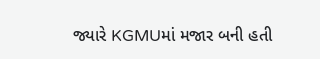જ્યારે KGMUમાં મજાર બની હતી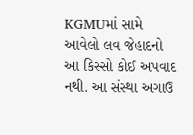KGMUમાં સામે આવેલો લવ જેહાદનો આ કિસ્સો કોઈ અપવાદ નથી. આ સંસ્થા અગાઉ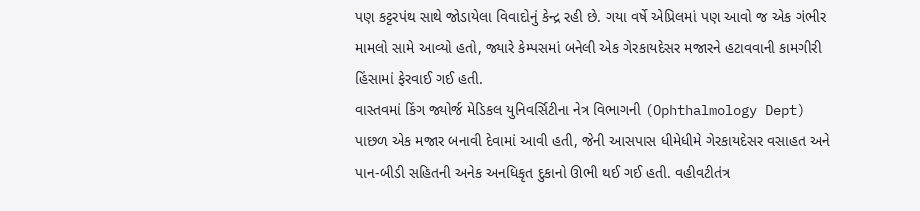પણ કટ્ટરપંથ સાથે જોડાયેલા વિવાદોનું કેન્દ્ર રહી છે. ગયા વર્ષે એપ્રિલમાં પણ આવો જ એક ગંભીર મામલો સામે આવ્યો હતો, જ્યારે કેમ્પસમાં બનેલી એક ગેરકાયદેસર મજારને હટાવવાની કામગીરી હિંસામાં ફેરવાઈ ગઈ હતી.
વાસ્તવમાં કિંગ જ્યોર્જ મેડિકલ યુનિવર્સિટીના નેત્ર વિભાગની (Ophthalmology Dept) પાછળ એક મજાર બનાવી દેવામાં આવી હતી, જેની આસપાસ ધીમેધીમે ગેરકાયદેસર વસાહત અને પાન-બીડી સહિતની અનેક અનધિકૃત દુકાનો ઊભી થઈ ગઈ હતી. વહીવટીતંત્ર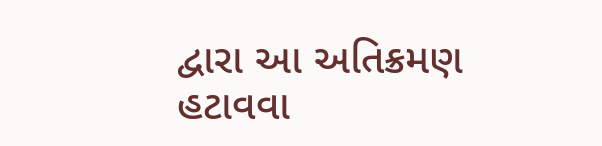દ્વારા આ અતિક્રમણ હટાવવા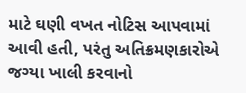માટે ઘણી વખત નોટિસ આપવામાં આવી હતી, પરંતુ અતિક્રમણકારોએ જગ્યા ખાલી કરવાનો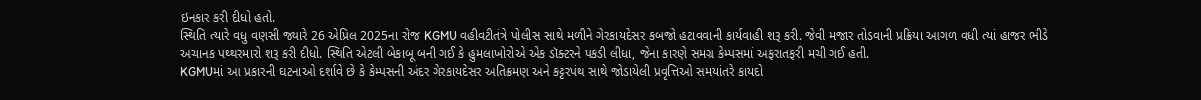ઇનકાર કરી દીધો હતો.
સ્થિતિ ત્યારે વધુ વણસી જ્યારે 26 એપ્રિલ 2025ના રોજ KGMU વહીવટીતંત્રે પોલીસ સાથે મળીને ગેરકાયદેસર કબજો હટાવવાની કાર્યવાહી શરૂ કરી. જેવી મજાર તોડવાની પ્રક્રિયા આગળ વધી ત્યાં હાજર ભીડે અચાનક પથ્થરમારો શરૂ કરી દીધો. સ્થિતિ એટલી બેકાબૂ બની ગઈ કે હુમલાખોરોએ એક ડૉક્ટરને પકડી લીધા, જેના કારણે સમગ્ર કેમ્પસમાં અફરાતફરી મચી ગઈ હતી.
KGMUમાં આ પ્રકારની ઘટનાઓ દર્શાવે છે કે કેમ્પસની અંદર ગેરકાયદેસર અતિક્રમણ અને કટ્ટરપંથ સાથે જોડાયેલી પ્રવૃત્તિઓ સમયાંતરે કાયદો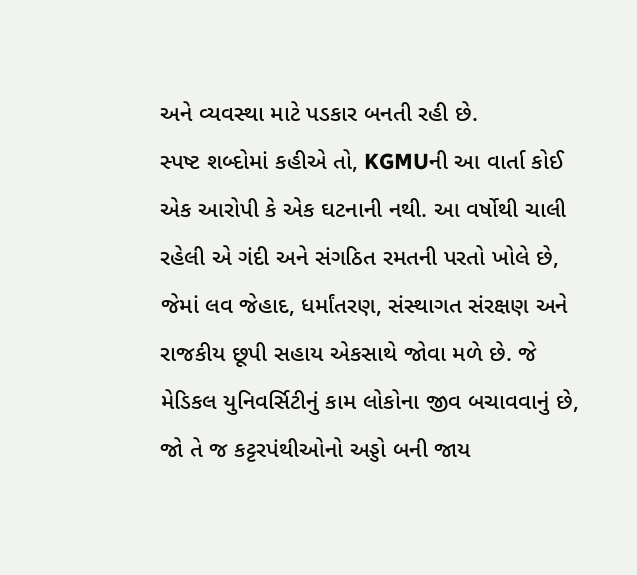અને વ્યવસ્થા માટે પડકાર બનતી રહી છે.
સ્પષ્ટ શબ્દોમાં કહીએ તો, KGMUની આ વાર્તા કોઈ એક આરોપી કે એક ઘટનાની નથી. આ વર્ષોથી ચાલી રહેલી એ ગંદી અને સંગઠિત રમતની પરતો ખોલે છે, જેમાં લવ જેહાદ, ધર્માંતરણ, સંસ્થાગત સંરક્ષણ અને રાજકીય છૂપી સહાય એકસાથે જોવા મળે છે. જે મેડિકલ યુનિવર્સિટીનું કામ લોકોના જીવ બચાવવાનું છે, જો તે જ કટ્ટરપંથીઓનો અડ્ડો બની જાય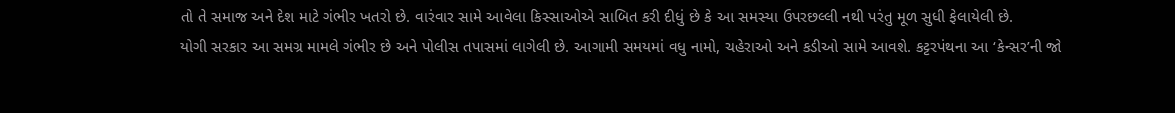તો તે સમાજ અને દેશ માટે ગંભીર ખતરો છે. વારંવાર સામે આવેલા કિસ્સાઓએ સાબિત કરી દીધું છે કે આ સમસ્યા ઉપરછલ્લી નથી પરંતુ મૂળ સુધી ફેલાયેલી છે.
યોગી સરકાર આ સમગ્ર મામલે ગંભીર છે અને પોલીસ તપાસમાં લાગેલી છે. આગામી સમયમાં વધુ નામો, ચહેરાઓ અને કડીઓ સામે આવશે. કટ્ટરપંથના આ ‘કેન્સર’ની જો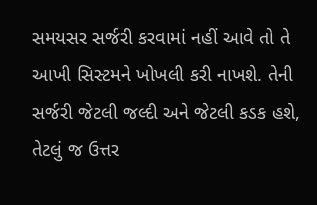સમયસર સર્જરી કરવામાં નહીં આવે તો તે આખી સિસ્ટમને ખોખલી કરી નાખશે. તેની સર્જરી જેટલી જલ્દી અને જેટલી કડક હશે, તેટલું જ ઉત્તર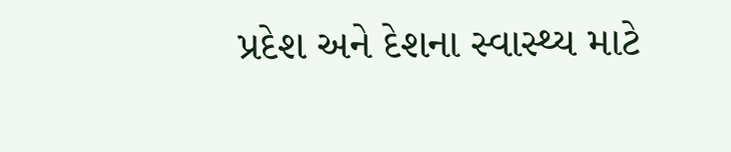પ્રદેશ અને દેશના સ્વાસ્થ્ય માટે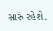સારું રહેશે.